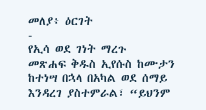መለያ፥ ዕርገት
-
የኢሳ ወደ ገነት ማረጉ
መጽሐፍ ቅዱስ ኢየሱስ ከሙታን ከተነሣ በኋላ በአካል ወደ ሰማይ እንዳረገ ያስተምራል፣ “ይህንም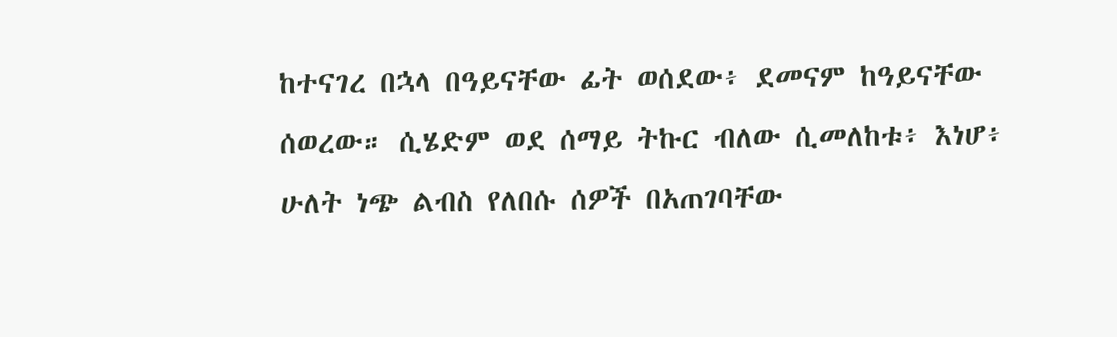ከተናገረ በኋላ በዓይናቸው ፊት ወሰደው፥ ደመናም ከዓይናቸው ሰወረው። ሲሄድም ወደ ሰማይ ትኩር ብለው ሲመለከቱ፥ እነሆ፥ ሁለት ነጭ ልብስ የለበሱ ሰዎች በአጠገባቸው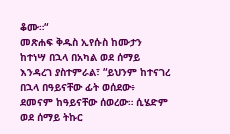ቆሙ።“
መጽሐፍ ቅዱስ ኢየሱስ ከሙታን ከተነሣ በኋላ በአካል ወደ ሰማይ እንዳረገ ያስተምራል፣ “ይህንም ከተናገረ በኋላ በዓይናቸው ፊት ወሰደው፥ ደመናም ከዓይናቸው ሰወረው። ሲሄድም ወደ ሰማይ ትኩር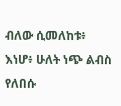ብለው ሲመለከቱ፥ እነሆ፥ ሁለት ነጭ ልብስ የለበሱ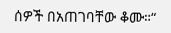ሰዎች በአጠገባቸው ቆሙ።“